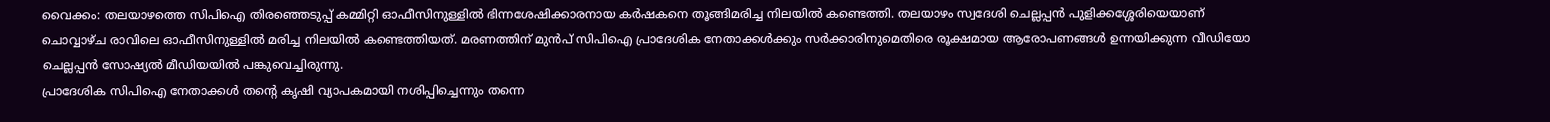വൈക്കം: തലയാഴത്തെ സിപിഐ തിരഞ്ഞെടുപ്പ് കമ്മിറ്റി ഓഫീസിനുള്ളിൽ ഭിന്നശേഷിക്കാരനായ കർഷകനെ തൂങ്ങിമരിച്ച നിലയിൽ കണ്ടെത്തി. തലയാഴം സ്വദേശി ചെല്ലപ്പൻ പുളിക്കശ്ശേരിയെയാണ് ചൊവ്വാഴ്ച രാവിലെ ഓഫീസിനുള്ളിൽ മരിച്ച നിലയിൽ കണ്ടെത്തിയത്. മരണത്തിന് മുൻപ് സിപിഐ പ്രാദേശിക നേതാക്കൾക്കും സർക്കാരിനുമെതിരെ രൂക്ഷമായ ആരോപണങ്ങൾ ഉന്നയിക്കുന്ന വീഡിയോ ചെല്ലപ്പൻ സോഷ്യൽ മീഡിയയിൽ പങ്കുവെച്ചിരുന്നു.
പ്രാദേശിക സിപിഐ നേതാക്കൾ തന്റെ കൃഷി വ്യാപകമായി നശിപ്പിച്ചെന്നും തന്നെ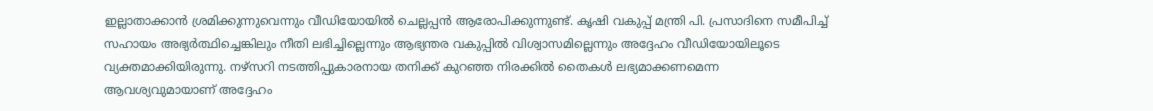ഇല്ലാതാക്കാൻ ശ്രമിക്കുന്നുവെന്നും വീഡിയോയിൽ ചെല്ലപ്പൻ ആരോപിക്കുന്നുണ്ട്. കൃഷി വകുപ്പ് മന്ത്രി പി. പ്രസാദിനെ സമീപിച്ച് സഹായം അഭ്യർത്ഥിച്ചെങ്കിലും നീതി ലഭിച്ചില്ലെന്നും ആഭ്യന്തര വകുപ്പിൽ വിശ്വാസമില്ലെന്നും അദ്ദേഹം വീഡിയോയിലൂടെ വ്യക്തമാക്കിയിരുന്നു. നഴ്സറി നടത്തിപ്പുകാരനായ തനിക്ക് കുറഞ്ഞ നിരക്കിൽ തൈകൾ ലഭ്യമാക്കണമെന്ന ആവശ്യവുമായാണ് അദ്ദേഹം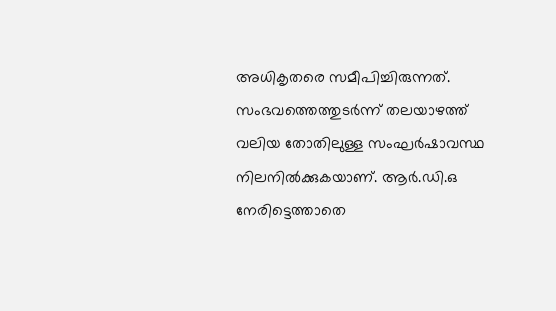അധികൃതരെ സമീപിച്ചിരുന്നത്.
സംഭവത്തെത്തുടർന്ന് തലയാഴത്ത് വലിയ തോതിലുള്ള സംഘർഷാവസ്ഥ നിലനിൽക്കുകയാണ്. ആർ.ഡി.ഒ നേരിട്ടെത്താതെ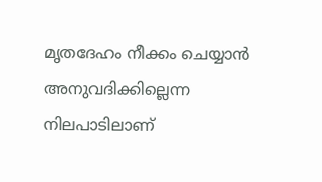മൃതദേഹം നീക്കം ചെയ്യാൻ അനുവദിക്കില്ലെന്ന നിലപാടിലാണ്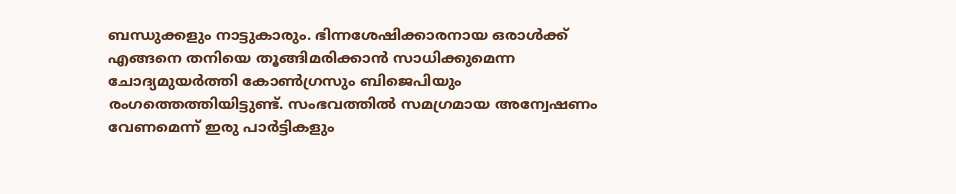ബന്ധുക്കളും നാട്ടുകാരും. ഭിന്നശേഷിക്കാരനായ ഒരാൾക്ക് എങ്ങനെ തനിയെ തൂങ്ങിമരിക്കാൻ സാധിക്കുമെന്ന ചോദ്യമുയർത്തി കോൺഗ്രസും ബിജെപിയും രംഗത്തെത്തിയിട്ടുണ്ട്. സംഭവത്തിൽ സമഗ്രമായ അന്വേഷണം വേണമെന്ന് ഇരു പാർട്ടികളും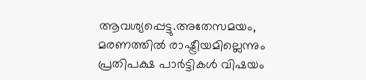ആവശ്യപ്പെട്ടു.അതേസമയം, മരണത്തിൽ രാഷ്ട്രീയമില്ലെന്നും പ്രതിപക്ഷ പാർട്ടികൾ വിഷയം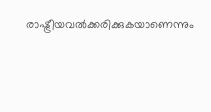രാഷ്ട്രീയവൽക്കരിക്കുകയാണെന്നും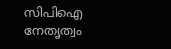സിപിഐ നേതൃത്വം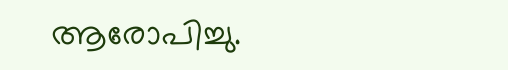ആരോപിച്ചു.